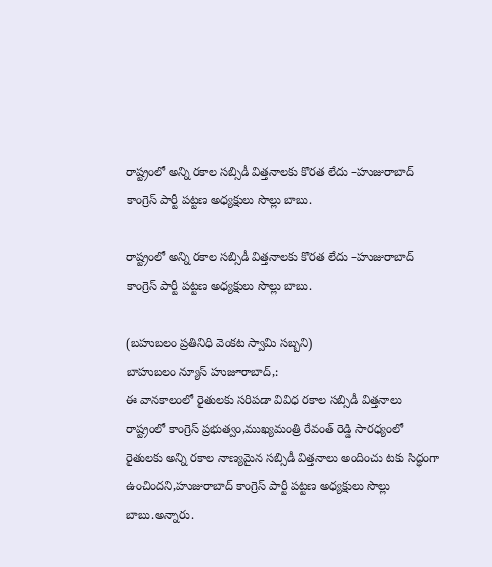రాష్ట్రంలో అన్ని రకాల సబ్సిడీ విత్తనాలకు కొరత లేదు –హుజురాబాద్ కాంగ్రెస్ పార్టీ పట్టణ అధ్యక్షులు సొల్లు బాబు.

రాష్ట్రంలో అన్ని రకాల సబ్సిడీ విత్తనాలకు కొరత లేదు –హుజురాబాద్ కాంగ్రెస్ పార్టీ పట్టణ అధ్యక్షులు సొల్లు బాబు.

(బహుబలం ప్రతినిధి వెంకట స్వామి సబ్బని)
బాహుబలం న్యూస్ హుజూరాబాద్,:
ఈ వానకాలంలో రైతులకు సరిపడా వివిధ రకాల సబ్సిడీ విత్తనాలు రాష్ట్రంలో కాంగ్రెస్ ప్రభుత్వం,ముఖ్యమంత్రి రేవంత్ రెడ్డి సారధ్యంలో రైతులకు అన్ని రకాల నాణ్యమైన సబ్సిడీ విత్తనాలు అందించు టకు సిద్ధంగా ఉంచిందని,హుజురాబాద్ కాంగ్రెస్ పార్టీ పట్టణ అధ్యక్షులు సొల్లు బాబు.అన్నారు.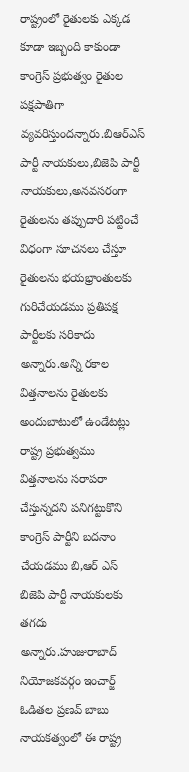రాష్ట్రంలో రైతులకు ఎక్కడ కూడా ఇబ్బంది కాకుండా కాంగ్రెస్ ప్రభుత్వం రైతుల పక్షపాతిగా వ్యవరిస్తుందన్నారు.బిఆర్ఎస్ పార్టీ నాయకులు,బిజెపి పార్టీ నాయకులు,అనవసరంగా రైతులను తప్పుదారి పట్టించే విధంగా సూచనలు చేస్తూ రైతులను భయభ్రాంతులకు గురిచేయడము ప్రతిపక్ష పార్టీలకు సరికాదు అన్నారు.అన్ని రకాల విత్తనాలను రైతులకు అందుబాటులో ఉండేటట్లు రాష్ట్ర ప్రభుత్వము విత్తనాలను సరాపరా చేస్తున్నదని పనిగట్టుకొని కాంగ్రెస్ పార్టీని బదనాం చేయడము బి,ఆర్ ఎస్ బిజెపి పార్టీ నాయకులకు తగదు అన్నారు.హుజురాబాద్ నియోజకవర్గం ఇంచార్జ్ ఓడితల ప్రణవ్ బాబు నాయకత్వంలో ఈ రాష్ట్ర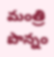మంత్రి పొన్నం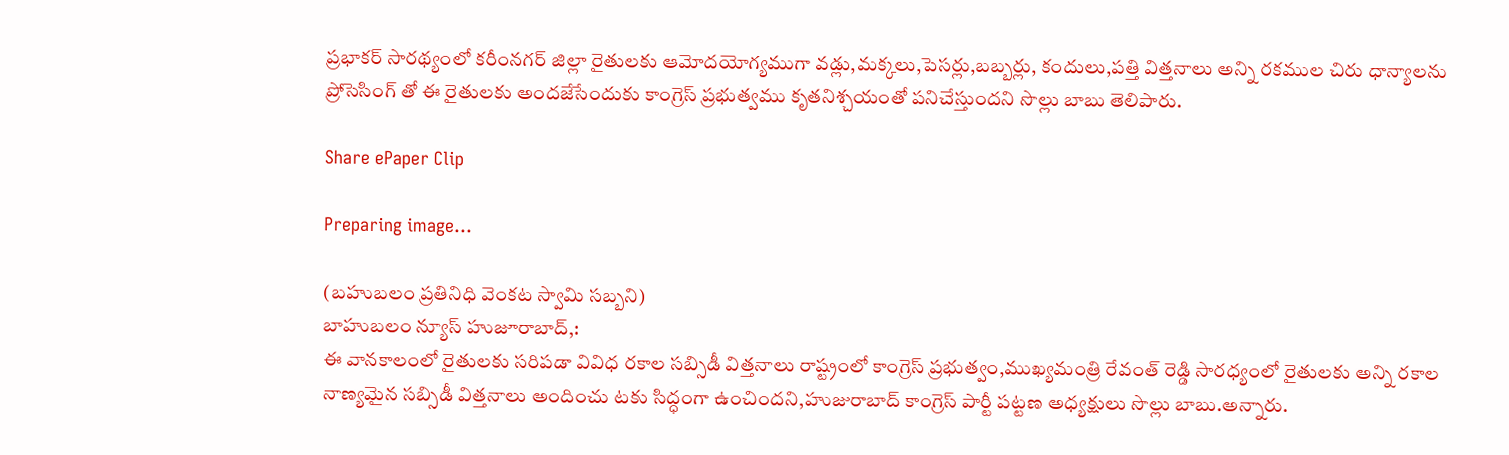ప్రభాకర్ సారథ్యంలో కరీంనగర్ జిల్లా రైతులకు ఆమోదయోగ్యముగా వడ్లు,మక్కలు,పెసర్లు,బబ్బర్లు, కందులు,పత్తి విత్తనాలు అన్ని రకముల చిరు ధాన్యాలను ప్రోసెసింగ్ తో ఈ రైతులకు అందజేసేందుకు కాంగ్రెస్ ప్రభుత్వము కృతనిశ్చయంతో పనిచేస్తుందని సొల్లు బాబు తెలిపారు.

Share ePaper Clip

Preparing image...

(బహుబలం ప్రతినిధి వెంకట స్వామి సబ్బని)
బాహుబలం న్యూస్ హుజూరాబాద్,:
ఈ వానకాలంలో రైతులకు సరిపడా వివిధ రకాల సబ్సిడీ విత్తనాలు రాష్ట్రంలో కాంగ్రెస్ ప్రభుత్వం,ముఖ్యమంత్రి రేవంత్ రెడ్డి సారధ్యంలో రైతులకు అన్ని రకాల నాణ్యమైన సబ్సిడీ విత్తనాలు అందించు టకు సిద్ధంగా ఉంచిందని,హుజురాబాద్ కాంగ్రెస్ పార్టీ పట్టణ అధ్యక్షులు సొల్లు బాబు.అన్నారు.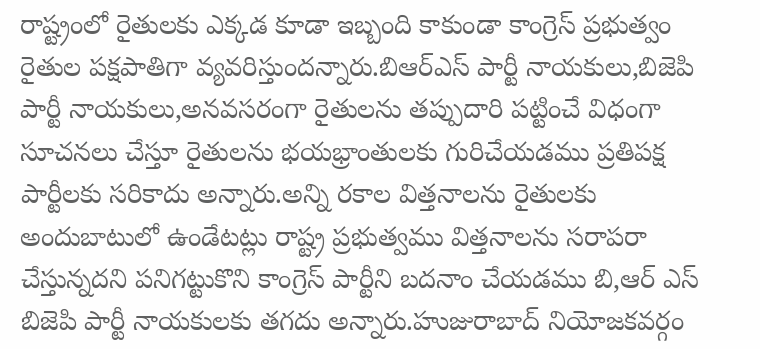రాష్ట్రంలో రైతులకు ఎక్కడ కూడా ఇబ్బంది కాకుండా కాంగ్రెస్ ప్రభుత్వం రైతుల పక్షపాతిగా వ్యవరిస్తుందన్నారు.బిఆర్ఎస్ పార్టీ నాయకులు,బిజెపి పార్టీ నాయకులు,అనవసరంగా రైతులను తప్పుదారి పట్టించే విధంగా సూచనలు చేస్తూ రైతులను భయభ్రాంతులకు గురిచేయడము ప్రతిపక్ష పార్టీలకు సరికాదు అన్నారు.అన్ని రకాల విత్తనాలను రైతులకు అందుబాటులో ఉండేటట్లు రాష్ట్ర ప్రభుత్వము విత్తనాలను సరాపరా చేస్తున్నదని పనిగట్టుకొని కాంగ్రెస్ పార్టీని బదనాం చేయడము బి,ఆర్ ఎస్ బిజెపి పార్టీ నాయకులకు తగదు అన్నారు.హుజురాబాద్ నియోజకవర్గం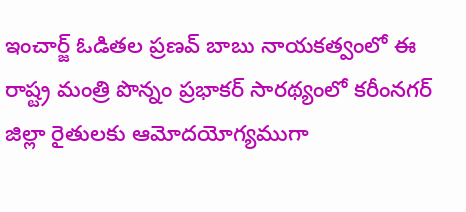ఇంచార్జ్ ఓడితల ప్రణవ్ బాబు నాయకత్వంలో ఈ రాష్ట్ర మంత్రి పొన్నం ప్రభాకర్ సారథ్యంలో కరీంనగర్ జిల్లా రైతులకు ఆమోదయోగ్యముగా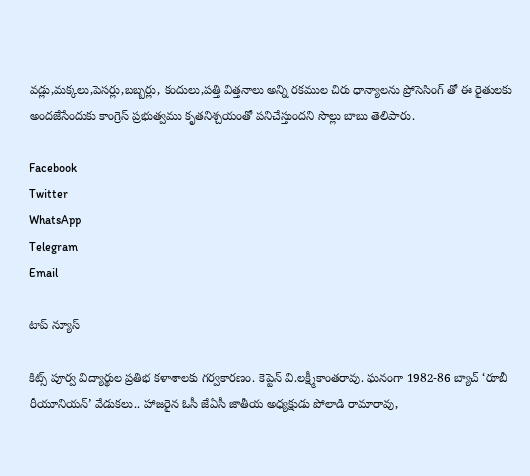వడ్లు,మక్కలు,పెసర్లు,బబ్బర్లు, కందులు,పత్తి విత్తనాలు అన్ని రకముల చిరు ధాన్యాలను ప్రోసెసింగ్ తో ఈ రైతులకు అందజేసేందుకు కాంగ్రెస్ ప్రభుత్వము కృతనిశ్చయంతో పనిచేస్తుందని సొల్లు బాబు తెలిపారు.

Facebook
Twitter
WhatsApp
Telegram
Email

టాప్ న్యూస్

కిట్స్‌ పూర్వ విద్యార్థుల ప్రతిభ కళాశాలకు గర్వకారణం. కెప్టెన్‌ వి.లక్ష్మీకాంతరావు. ఘనంగా 1982-86 బ్యాచ్‌ ‘రూబీ రీయూనియన్‌’ వేడుకలు.. హాజరైన ఓసీ జేఏసీ జాతీయ అధ్యక్షుడు పోలాడి రామారావు,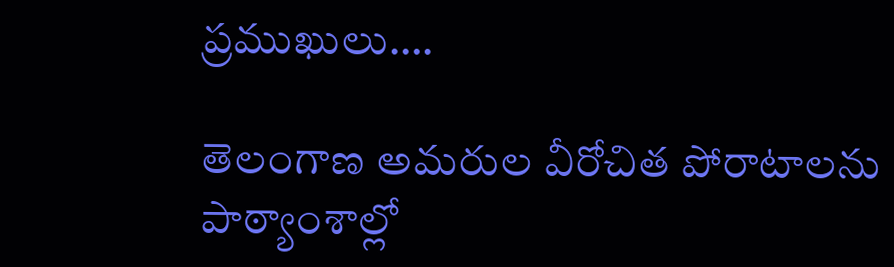ప్రముఖులు….

తెలంగాణ అమరుల వీరోచిత పోరాటాలను పాఠ్యాంశాల్లో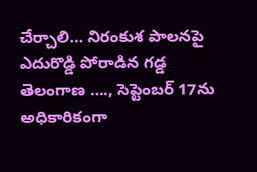చేర్చాలి… నిరంకుశ పాలనపై ఎదురొడ్డి పోరాడిన గడ్డ తెలంగాణ …., సెప్టెంబర్ 17ను అధికారికంగా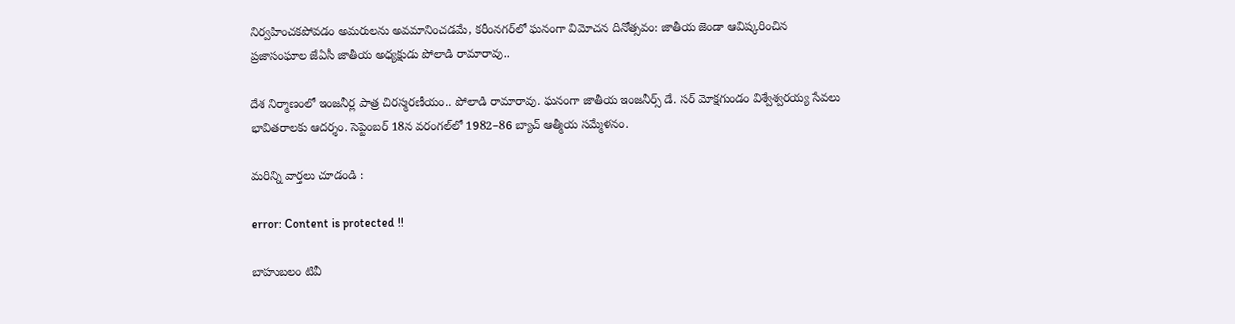నిర్వహించకపోవడం అమరులను అవమానించడమే, కరీంనగర్‌లో ఘనంగా విమోచన దినోత్సవం: జాతీయ జెండా ఆవిష్కరించిన ప్రజాసంఘాల జేఏసీ జాతీయ అధ్యక్షుడు పోలాడి రామారావు..

దేశ నిర్మాణంలో ఇంజనీర్ల పాత్ర చిరస్మరణీయం.. పోలాడి రామారావు. ఘనంగా జాతీయ ఇంజనీర్స్ డే. సర్ మోక్షగుండం విశ్వేశ్వరయ్య సేవలు భావితరాలకు ఆదర్శం. సెప్టెంబర్ 18న వరంగల్‌లో 1982–86 బ్యాచ్ ఆత్మీయ సమ్మేళనం.

మరిన్ని వార్తలు చూడండి :

error: Content is protected !!

బాహుబలం టివీ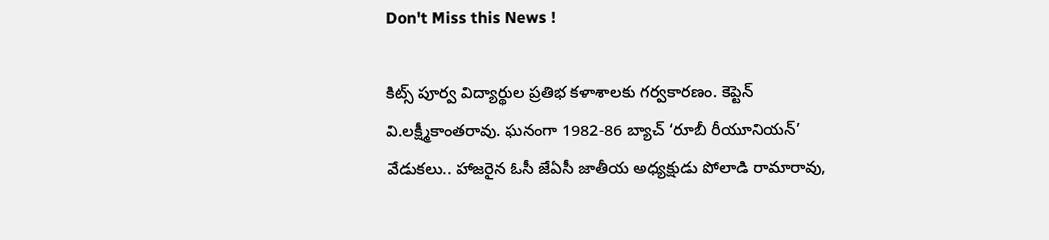Don't Miss this News !

కిట్స్‌ పూర్వ విద్యార్థుల ప్రతిభ కళాశాలకు గర్వకారణం. కెప్టెన్‌ వి.లక్ష్మీకాంతరావు. ఘనంగా 1982-86 బ్యాచ్‌ ‘రూబీ రీయూనియన్‌’ వేడుకలు.. హాజరైన ఓసీ జేఏసీ జాతీయ అధ్యక్షుడు పోలాడి రామారావు,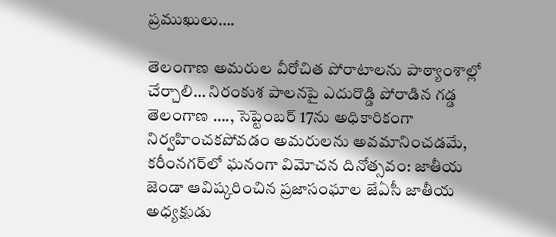ప్రముఖులు….

తెలంగాణ అమరుల వీరోచిత పోరాటాలను పాఠ్యాంశాల్లో చేర్చాలి… నిరంకుశ పాలనపై ఎదురొడ్డి పోరాడిన గడ్డ తెలంగాణ …., సెప్టెంబర్ 17ను అధికారికంగా నిర్వహించకపోవడం అమరులను అవమానించడమే, కరీంనగర్‌లో ఘనంగా విమోచన దినోత్సవం: జాతీయ జెండా ఆవిష్కరించిన ప్రజాసంఘాల జేఏసీ జాతీయ అధ్యక్షుడు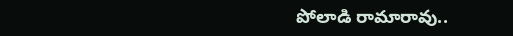పోలాడి రామారావు..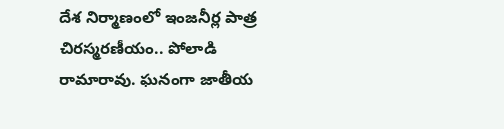దేశ నిర్మాణంలో ఇంజనీర్ల పాత్ర చిరస్మరణీయం.. పోలాడి రామారావు. ఘనంగా జాతీయ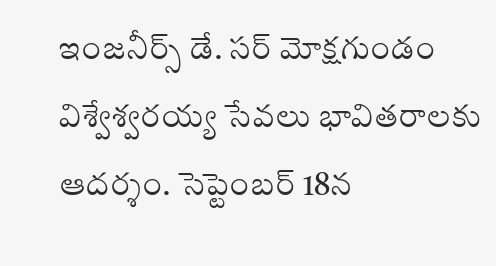ఇంజనీర్స్ డే. సర్ మోక్షగుండం విశ్వేశ్వరయ్య సేవలు భావితరాలకు ఆదర్శం. సెప్టెంబర్ 18న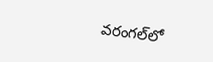వరంగల్‌లో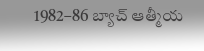1982–86 బ్యాచ్ ఆత్మీయ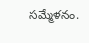సమ్మేళనం.